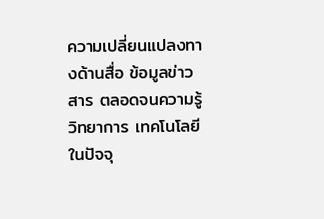ความเปลี่ยนแปลงทางด้านสื่อ ข้อมูลข่าวสาร ตลอดจนความรู้ วิทยาการ เทคโนโลยี ในปัจจุ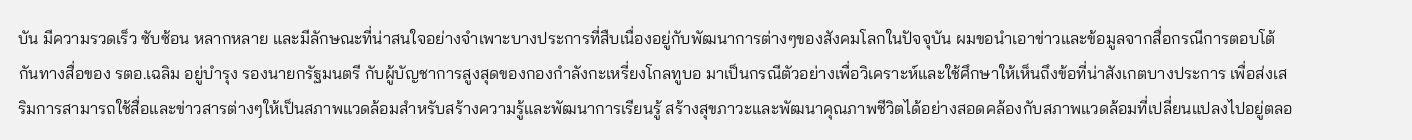บัน มีความรวดเร็ว ซับซ้อน หลากหลาย และมีลักษณะที่น่าสนใจอย่างจำเพาะบางประการที่สืบเนื่องอยู่กับพัฒนาการต่างๆของสังคมโลกในปัจจุบัน ผมขอนำเอาข่าวและข้อมูลจากสื่อกรณีการตอบโต้กันทางสื่อของ รตอ.เฉลิม อยู่บำรุง รองนายกรัฐมนตรี กับผู้บัญชาการสูงสุดของกองกำลังกะเหรี่ยงโกลทูบอ มาเป็นกรณีตัวอย่างเพื่อวิเคราะห์และใช้ศึกษาให้เห็นถึงข้อที่น่าสังเกตบางประการ เพื่อส่งเสริมการสามารถใช้สื่อและข่าวสารต่างๆให้เป็นสภาพแวดล้อมสำหรับสร้างความรู้และพัฒนาการเรียนรู้ สร้างสุขภาวะและพัฒนาคุณภาพชีวิตได้อย่างสอดคล้องกับสภาพแวดล้อมที่เปลี่ยนแปลงไปอยู่ตลอ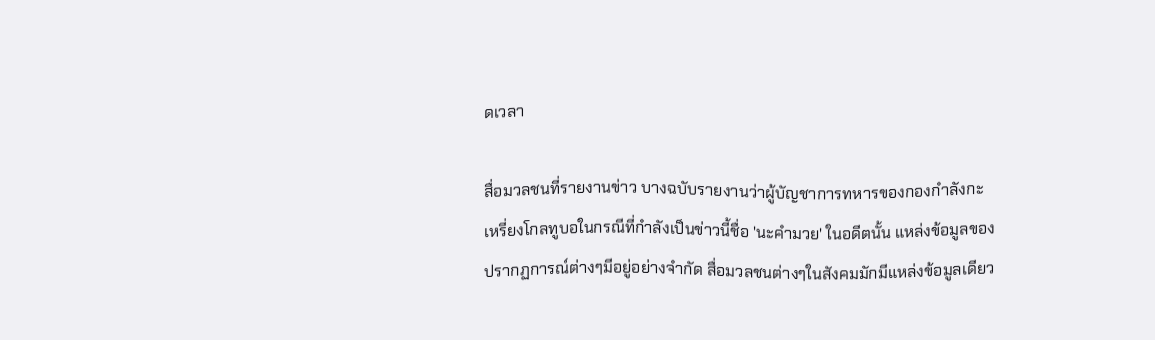ดเวลา

สื่อมวลชนที่รายงานข่าว บางฉบับรายงานว่าผู้บัญชาการทหารของกองกำลังกะเหรี่ยงโกลทูบอในกรณีที่กำลังเป็นข่าวนี้ชื่อ 'นะคำมวย' ในอดีตนั้น แหล่งข้อมูลของปรากฏการณ์ต่างๆมีอยู่อย่างจำกัด สื่อมวลชนต่างๆในสังคมมักมีแหล่งข้อมูลเดียว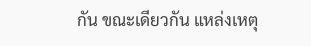กัน ขณะเดียวกัน แหล่งเหตุ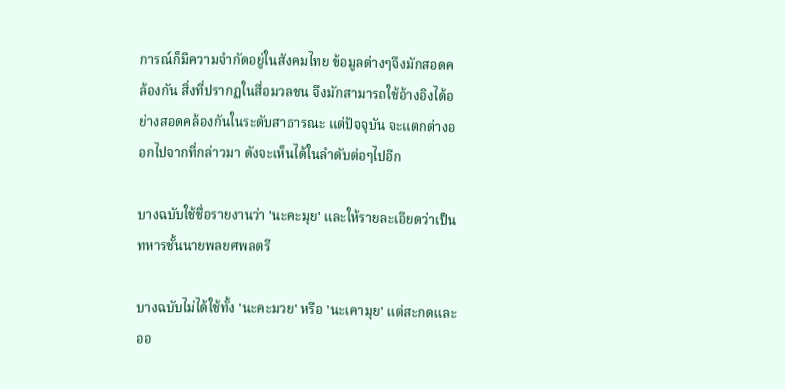การณ์ก็มีความจำกัดอยู่ในสังคมไทย ข้อมูลต่างๆจึงมักสอดคล้องกัน สิ่งที่ปรากฏในสื่อมวลชน จึงมักสามารถใช้อ้างอิงได้อย่างสอดคล้องกันในระดับสาธารณะ แต่ปัจจุบัน จะแตกต่างออกไปจากที่กล่าวมา ดังจะเห็นได้ในลำดับต่อๆไปอีก

บางฉบับใช้ชื่อรายงานว่า 'นะคะมุย' และให้รายละเอียดว่าเป็นทหารชั้นนายพลยศพลตรี

บางฉบับไม่ได้ใช้ทั้ง 'นะคะมวย' หรือ 'นะเคามุย' แต่สะกดและออ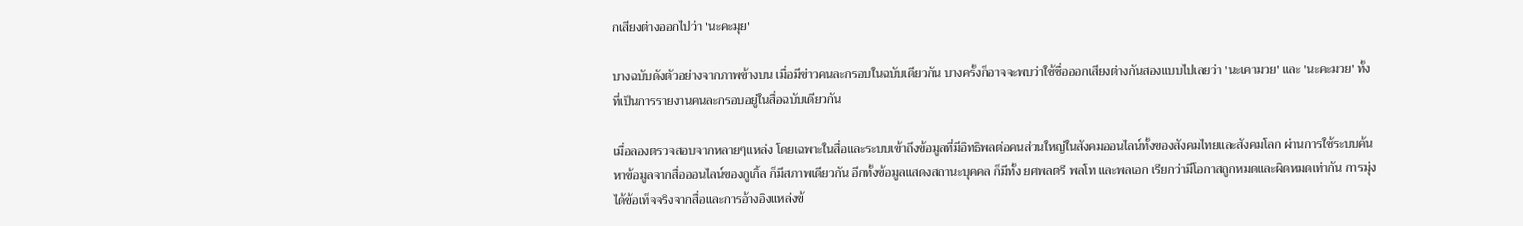กเสียงต่างออกไปว่า 'นะคะมุย'

บางฉบับดังตัวอย่างจากภาพข้างบน เมื่อมีข่าวคนละกรอบในฉบับเดียวกัน บางครั้งก็อาจจะพบว่าใช้ชื่อออกเสียงต่างกันสองแบบไปเลยว่า 'นะเคามวย' และ 'นะคะมวย' ทั้งที่เป็นการรายงานคนละกรอบอยู่ในสื่อฉบับเดียวกัน

เมื่อลองตรวจสอบจากหลายๆแหล่ง โดยเฉพาะในสื่อและระบบเข้าถึงข้อมูลที่มีอิทธิพลต่อคนส่วนใหญ่ในสังคมออนไลน์ทั้งของสังคมไทยและสังคมโลก ผ่านการใช้ระบบค้นหาข้อมูลจากสื่อออนไลน์ของกูเกิ้ล ก็มีสภาพเดียวกัน อีกทั้งข้อมูลแสดงสถานะบุคคล ก็มีทั้ง ยศพลตรี พลโท และพลเอก เรียกว่ามีโอกาสถูกหมดและผิดหมดเท่ากัน การมุ่งได้ข้อเท็จจริงจากสื่อและการอ้างอิงแหล่งข้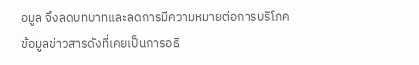อมูล จึงลดบทบาทและลดการมีความหมายต่อการบริโภคข้อมูลข่าวสารดังที่เคยเป็นการอธิ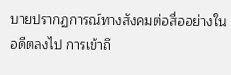บายปรากฏการณ์ทางสังคมต่อสื่ออย่างในอดีตลงไป การเข้าถึ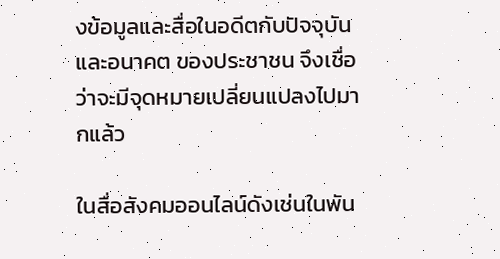งข้อมูลและสื่อในอดีตกับปัจจุบันและอนาคต ของประชาชน จึงเชื่อว่าจะมีจุดหมายเปลี่ยนแปลงไปมากแล้ว

ในสื่อสังคมออนไลน์ดังเช่นในพัน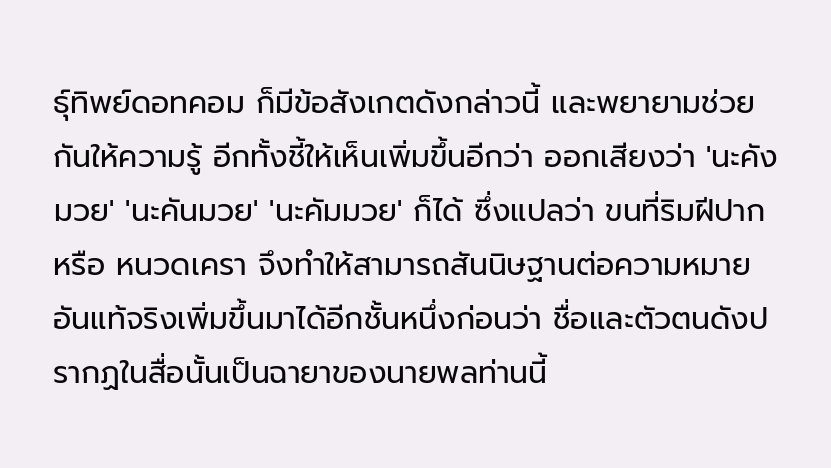ธุ์ทิพย์ดอทคอม ก็มีข้อสังเกตดังกล่าวนี้ และพยายามช่วยกันให้ความรู้ อีกทั้งชี้ให้เห็นเพิ่มขึ้นอีกว่า ออกเสียงว่า 'นะคังมวย' 'นะคันมวย' 'นะคัมมวย' ก็ได้ ซึ่งแปลว่า ขนที่ริมฝีปาก หรือ หนวดเครา จึงทำให้สามารถสันนิษฐานต่อความหมายอันแท้จริงเพิ่มขึ้นมาได้อีกชั้นหนึ่งก่อนว่า ชื่อและตัวตนดังปรากฏในสื่อนั้นเป็นฉายาของนายพลท่านนี้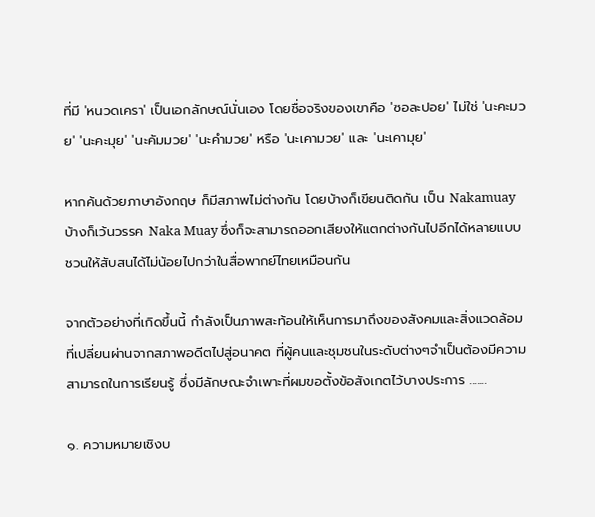ที่มี 'หนวดเครา' เป็นเอกลักษณ์นั่นเอง โดยชื่อจริงของเขาคือ 'ซอละปอย' ไม่ใช่ 'นะคะมวย' 'นะคะมุย' 'นะคัมมวย' 'นะคำมวย' หรือ 'นะเคามวย' และ 'นะเคามุย'

หากค้นด้วยภาษาอังกฤษ ก็มีสภาพไม่ต่างกัน โดยบ้างก็เขียนติดกัน เป็น Nakamuay บ้างก็เว้นวรรค Naka Muay ซึ่งก็จะสามารถออกเสียงให้แตกต่างกันไปอีกได้หลายแบบ ชวนให้สับสนได้ไม่น้อยไปกว่าในสื่อพากย์ไทยเหมือนกัน

จากตัวอย่างที่เกิดขึ้นนี้ กำลังเป็นภาพสะท้อนให้เห็นการมาถึงของสังคมและสิ่งแวดล้อมที่เปลี่ยนผ่านจากสภาพอดีตไปสู่อนาคต ที่ผู้คนและชุมชนในระดับต่างๆจำเป็นต้องมีความสามารถในการเรียนรู้ ซึ่งมีลักษณะจำเพาะที่ผมขอตั้งข้อสังเกตไว้บางประการ .......

๑. ความหมายเชิงบ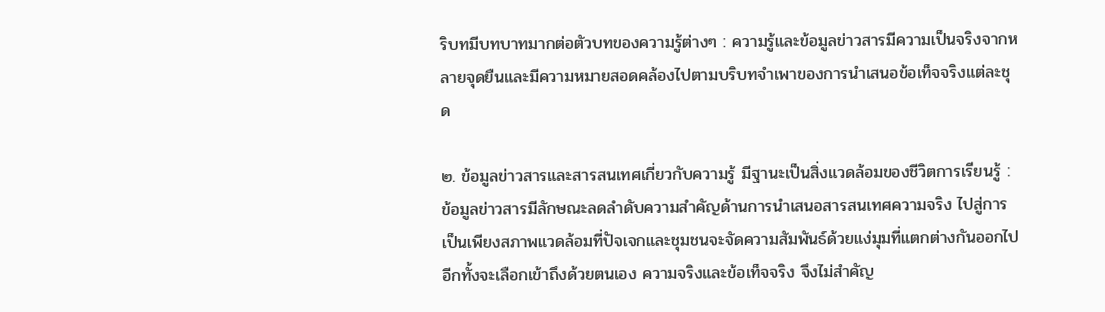ริบทมีบทบาทมากต่อตัวบทของความรู้ต่างๆ : ความรู้และข้อมูลข่าวสารมีความเป็นจริงจากหลายจุดยืนและมีความหมายสอดคล้องไปตามบริบทจำเพาของการนำเสนอข้อเท็จจริงแต่ละชุด

๒. ข้อมูลข่าวสารและสารสนเทศเกี่ยวกับความรู้ มีฐานะเป็นสิ่งแวดล้อมของชีวิตการเรียนรู้ : ข้อมูลข่าวสารมีลักษณะลดลำดับความสำคัญด้านการนำเสนอสารสนเทศความจริง ไปสู่การเป็นเพียงสภาพแวดล้อมที่ปัจเจกและชุมชนจะจัดความสัมพันธ์ด้วยแง่มุมที่แตกต่างกันออกไป อีกทั้งจะเลือกเข้าถึงด้วยตนเอง ความจริงและข้อเท็จจริง จึงไม่สำคัญ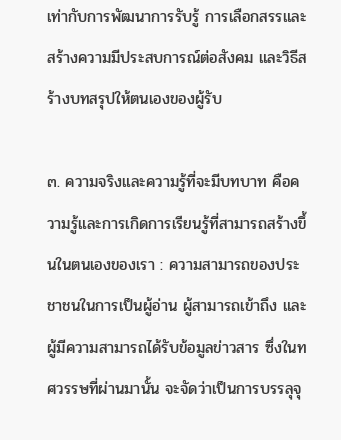เท่ากับการพัฒนาการรับรู้ การเลือกสรรและสร้างความมีประสบการณ์ต่อสังคม และวิธีสร้างบทสรุปให้ตนเองของผู้รับ

๓. ความจริงและความรู้ที่จะมีบทบาท คือความรู้และการเกิดการเรียนรู้ที่สามารถสร้างขึ้นในตนเองของเรา : ความสามารถของประชาชนในการเป็นผู้อ่าน ผู้สามารถเข้าถึง และผู้มีความสามารถได้รับข้อมูลข่าวสาร ซึ่งในทศวรรษที่ผ่านมานั้น จะจัดว่าเป็นการบรรลุจุ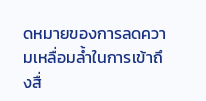ดหมายของการลดความเหลื่อมล้ำในการเข้าถึงสื่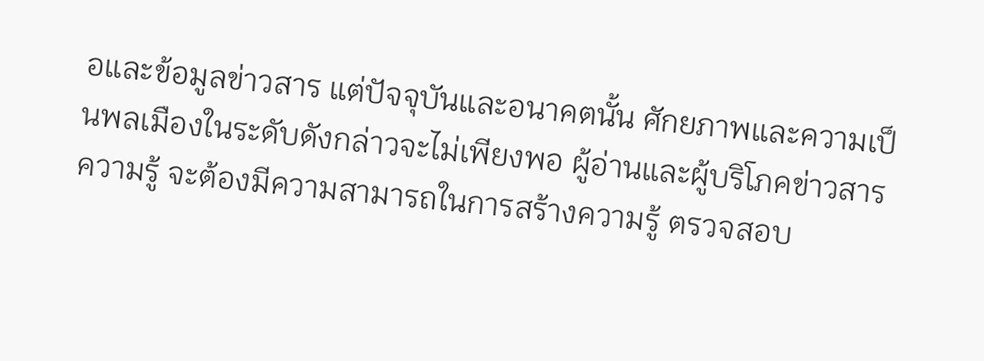อและข้อมูลข่าวสาร แต่ปัจจุบันและอนาคตนั้น ศักยภาพและความเป็นพลเมืองในระดับดังกล่าวจะไม่เพียงพอ ผู้อ่านและผู้บริโภคข่าวสารความรู้ จะต้องมีความสามารถในการสร้างความรู้ ตรวจสอบ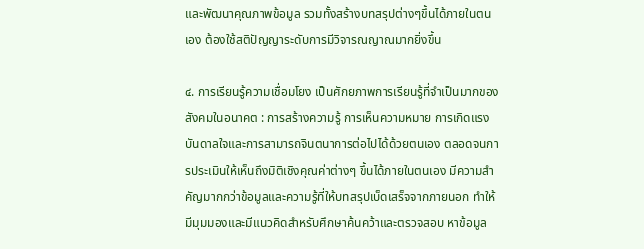และพัฒนาคุณภาพข้อมูล รวมทั้งสร้างบทสรุปต่างๆขึ้นได้ภายในตนเอง ต้องใช้สติปัญญาระดับการมีวิจารณญาณมากยิ่งขึ้น

๔. การเรียนรู้ความเชื่อมโยง เป็นศักยภาพการเรียนรู้ที่จำเป็นมากของสังคมในอนาคต : การสร้างความรู้ การเห็นความหมาย การเกิดแรงบันดาลใจและการสามารถจินตนาการต่อไปได้ด้วยตนเอง ตลอดจนการประเมินให้เห็นถึงมิติเชิงคุณค่าต่างๆ ขึ้นได้ภายในตนเอง มีความสำคัญมากกว่าข้อมูลและความรู้ที่ให้บทสรุปเบ็ดเสร็จจากภายนอก ทำให้มีมุมมองและมีแนวคิดสำหรับศึกษาค้นคว้าและตรวจสอบ หาข้อมูล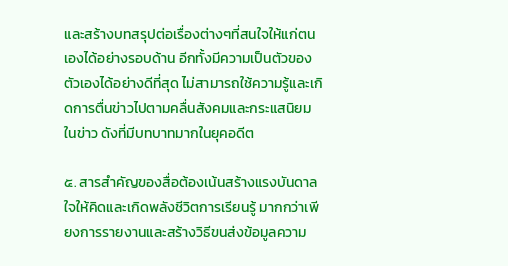และสร้างบทสรุปต่อเรื่องต่างๆที่สนใจให้แก่ตนเองได้อย่างรอบด้าน อีกทั้งมีความเป็นตัวของตัวเองได้อย่างดีที่สุด ไม่สามารถใช้ความรู้และเกิดการตื่นข่าวไปตามคลื่นสังคมและกระแสนิยมในข่าว ดังที่มีบทบาทมากในยุคอดีต

๕. สารสำคัญของสื่อต้องเน้นสร้างแรงบันดาลใจให้คิดและเกิดพลังชีวิตการเรียนรู้ มากกว่าเพียงการรายงานและสร้างวิธีขนส่งข้อมูลความ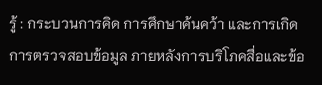รู้ : กระบวนการคิด การศึกษาค้นคว้า และการเกิดการตรวจสอบข้อมูล ภายหลังการบริโภคสื่อและข้อ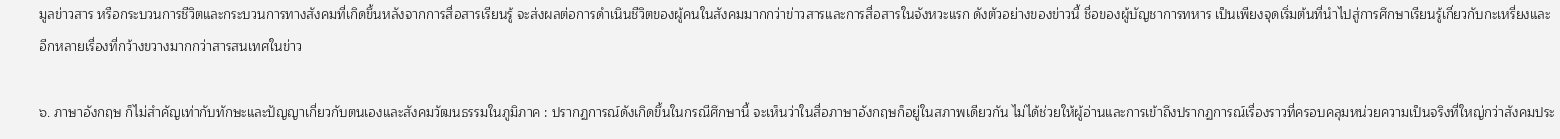มูลข่าวสาร หรือกระบวนการชีวิตและกระบวนการทางสังคมที่เกิดขึ้นหลังจากการสื่อสารเรียนรู้ จะส่งผลต่อการดำเนินชีวิตของผู้คนในสังคมมากกว่าข่าวสารและการสื่อสารในจังหวะแรก ดังตัวอย่างของข่าวนี้ ชื่อของผู้บัญชาการทหาร เป็นเพียงจุดเริ่มต้นที่นำไปสู่การศึกษาเรียนรู้เกี่ยวกับกะเหรี่ยงและอีกหลายเรื่องที่กว้างขวางมากกว่าสารสนเทศในข่าว

๖. ภาษาอังกฤษ ก็ไม่สำคัญเท่ากับทักษะและปัญญาเกี่ยวกับตนเองและสังคมวัฒนธรรมในภูมิภาค : ปรากฏการณ์ดังเกิดขึ้นในกรณีศึกษานี้ จะเห็นว่าในสื่อภาษาอังกฤษก็อยู่ในสภาพเดียวกัน ไม่ได้ช่วยให้ผู้อ่านและการเข้าถึงปรากฏการณ์เรื่องราวที่ครอบคลุมหน่วยความเป็นจริงที่ใหญ่กว่าสังคมประ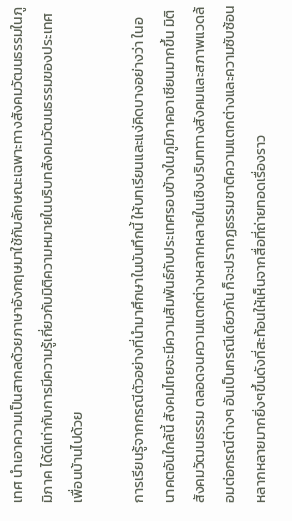เทศ นำเอาความเป็นสากลด้วยภาษาอังกฤษมาใช้กับลักษณะเฉพาะทางสังคมวัฒนธรรมในภูมิภาค ได้ดีเท่ากับการมีความรู้เกี่ยวกับมิติความหมายในบริบทสังคมวัฒนธรรมของประเทศเพื่อนบ้านไปด้วย

การเรียนรู้จากกรณีตัวอย่างที่นำมาศึกษาในบันทึกนี้ ให้บทเรียนและแง่คิดบางอย่างว่า ในอนาคตอันใกล้นี้ สังคมไทยจะมีความสัมพันธ์กับประเทศรอบข้างในภูมิภาคอาเซียนมากขึ้น มิติสังคมวัฒนธรรม ตลอดจนความแตกต่างหลากหลายในเชิงบริบททางสังคมและสภาพแวดล้อมต่อกรณีต่างๆ อันเป็นกรณีเดียวกัน ก็จะปรากฏธรรมชาติความแตกต่างและความซับซ้อนหลากหลายมากยิ่งๆขึ้นดังที่สะท้อนให้เห็นจากสื่อที่ถ่ายทอดเรื่องราว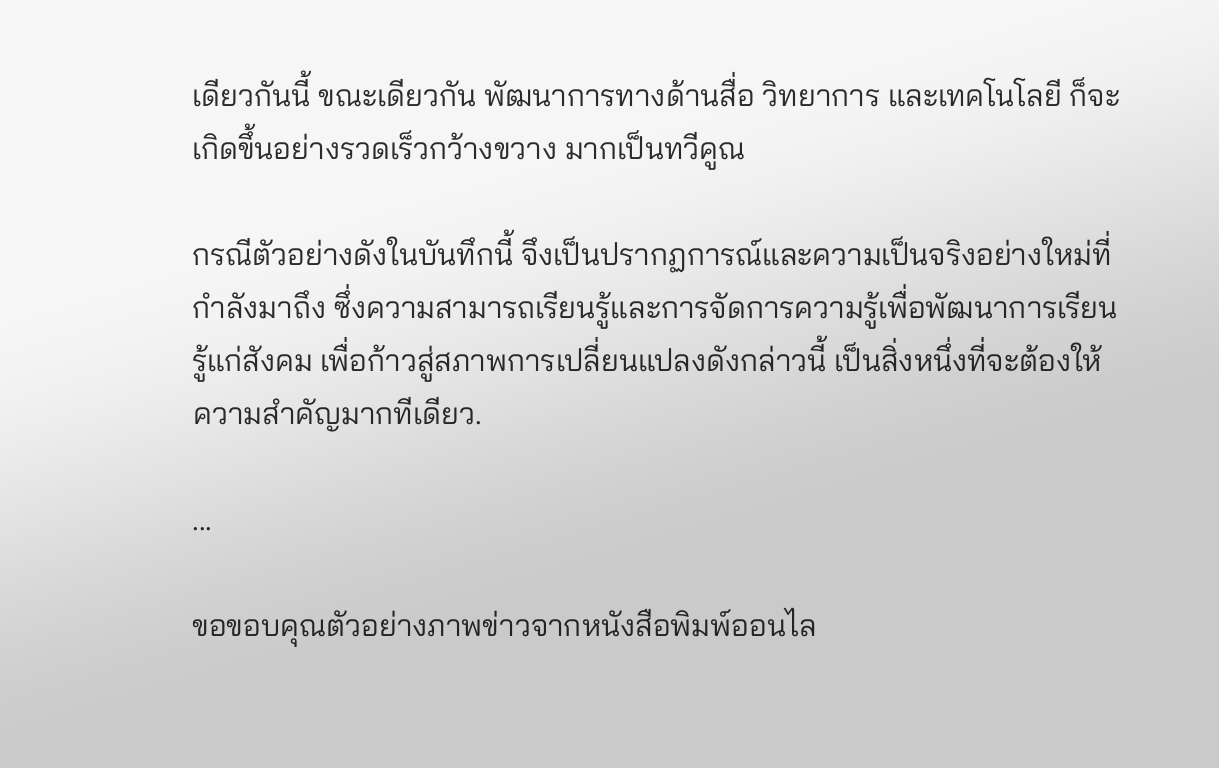เดียวกันนี้ ขณะเดียวกัน พัฒนาการทางด้านสื่อ วิทยาการ และเทคโนโลยี ก็จะเกิดขึ้นอย่างรวดเร็วกว้างขวาง มากเป็นทวีคูณ

กรณีตัวอย่างดังในบันทึกนี้ จึงเป็นปรากฏการณ์และความเป็นจริงอย่างใหม่ที่กำลังมาถึง ซึ่งความสามารถเรียนรู้และการจัดการความรู้เพื่อพัฒนาการเรียนรู้แก่สังคม เพื่อก้าวสู่สภาพการเปลี่ยนแปลงดังกล่าวนี้ เป็นสิ่งหนึ่งที่จะต้องให้ความสำคัญมากทีเดียว.

...

ขอขอบคุณตัวอย่างภาพข่าวจากหนังสือพิมพ์ออนไล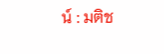น์ : มติช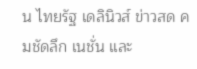น ไทยรัฐ เดลินิวส์ ข่าวสด คมชัดลึก เนชั่น และ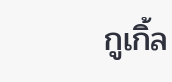กูเกิ้ล